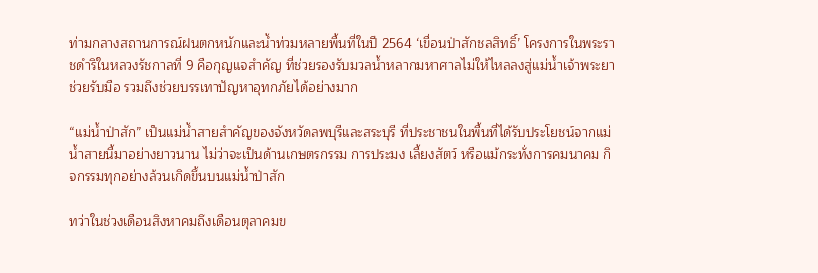ท่ามกลางสถานการณ์ฝนตกหนักและน้ำท่วมหลายพื้นที่ในปี 2564 ‘เขื่อนป่าสักชลสิทธิ์’ โครงการในพระราชดำริในหลวงรัชกาลที่ 9 คือกุญแจสำคัญ ที่ช่วยรองรับมวลน้ำหลากมหาศาลไม่ให้ไหลลงสู่แม่น้ำเจ้าพระยา ช่วยรับมือ รวมถึงช่วยบรรเทาปัญหาอุทกภัยได้อย่างมาก

“แม่น้ำป่าสัก” เป็นแม่น้ำสายสำคัญของจังหวัดลพบุรีและสระบุรี ที่ประชาชนในพื้นที่ได้รับประโยชน์จากแม่น้ำสายนี้มาอย่างยาวนาน ไม่ว่าจะเป็นด้านเกษตรกรรม การประมง เลี้ยงสัตว์ หรือแม้กระทั่งการคมนาคม กิจกรรมทุกอย่างล้วนเกิดขึ้นบนแม่น้ำป่าสัก

ทว่าในช่วงเดือนสิงหาคมถึงเดือนตุลาคมข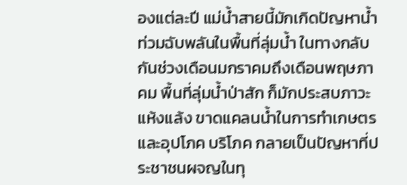องแต่ละปี แม่น้ำสายนี้มักเกิดปัญหาน้ำท่วมฉับพลันในพื้นที่ลุ่มน้ำ ในทางกลับกันช่วงเดือนมกราคมถึงเดือนพฤษภาคม พื้นที่ลุ่มน้ำป่าสัก ก็มักประสบภาวะแห้งแล้ง ขาดแคลนน้ำในการทำเกษตรและอุปโภค บริโภค กลายเป็นปัญหาที่ประชาชนผจญในทุ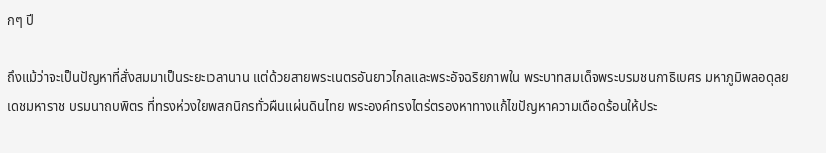กๆ ปี

ถึงแม้ว่าจะเป็นปัญหาที่สั่งสมมาเป็นระยะเวลานาน แต่ด้วยสายพระเนตรอันยาวไกลและพระอัจฉริยภาพใน พระบาทสมเด็จพระบรมชนกาธิเบศร มหาภูมิพลอดุลยเดชมหาราช บรมนาถบพิตร ที่ทรงห่วงใยพสกนิกรทั่วผืนแผ่นดินไทย พระองค์ทรงไตร่ตรองหาทางแก้ไขปัญหาความเดือดร้อนให้ประ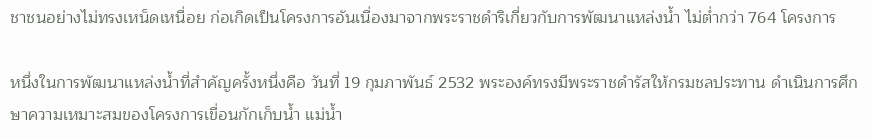ชาชนอย่างไม่ทรงเหน็ดเหนื่อย ก่อเกิดเป็นโครงการอันเนื่องมาจากพระราชดำริเกี่ยวกับการพัฒนาแหล่งน้ำ ไม่ต่ำกว่า 764 โครงการ

หนึ่งในการพัฒนาแหล่งน้ำที่สำคัญครั้งหนึ่งคือ วันที่ 19 กุมภาพันธ์ 2532 พระองค์ทรงมีพระราชดำรัสให้กรมชลประทาน ดำเนินการศึกษาความเหมาะสมของโครงการเขื่อนกักเก็บน้ำ แม่น้ำ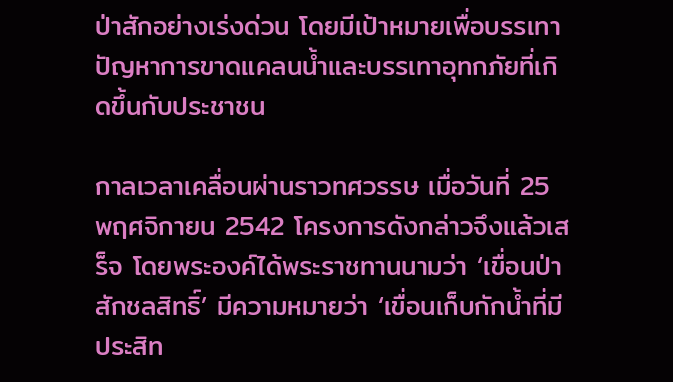ป่าสักอย่างเร่งด่วน โดยมีเป้าหมายเพื่อบรรเทาปัญหาการขาดแคลนน้ำและบรรเทาอุทกภัยที่เกิดขึ้นกับประชาชน

กาลเวลาเคลื่อนผ่านราวทศวรรษ เมื่อวันที่ 25 พฤศจิกายน 2542 โครงการดังกล่าวจึงแล้วเสร็จ โดยพระองค์ได้พระราชทานนามว่า ‘เขื่อนป่าสักชลสิทธิ์’ มีความหมายว่า ‘เขื่อนเก็บกักน้ำที่มีประสิท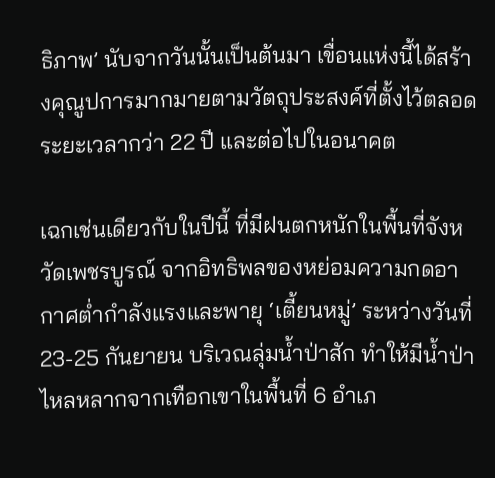ธิภาพ’ นับจากวันนั้นเป็นต้นมา เขื่อนแห่งนี้ได้สร้างคุณูปการมากมายตามวัตถุประสงค์ที่ตั้งไว้ตลอดระยะเวลากว่า 22 ปี และต่อไปในอนาคต

เฉกเช่นเดียวกับในปีนี้ ที่มีฝนตกหนักในพื้นที่จังหวัดเพชรบูรณ์ จากอิทธิพลของหย่อมความกดอากาศต่ำกำลังแรงและพายุ ‘เตี้ยนหมู่’ ระหว่างวันที่ 23-25 กันยายน บริเวณลุ่มน้ำป่าสัก ทำให้มีน้ำป่าไหลหลากจากเทือกเขาในพื้นที่ 6 อำเภ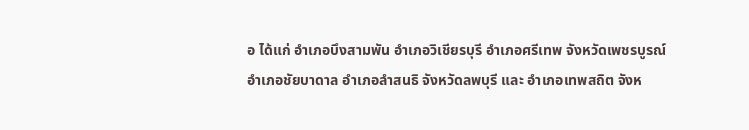อ ได้แก่ อำเภอบึงสามพัน อำเภอวิเชียรบุรี อำเภอศรีเทพ จังหวัดเพชรบูรณ์ อำเภอชัยบาดาล อำเภอลำสนธิ จังหวัดลพบุรี และ อำเภอเทพสถิต จังห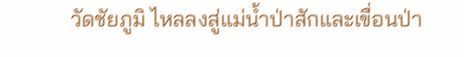วัดชัยภูมิ ไหลลงสู่แม่น้ำป่าสักและเขื่อนป่า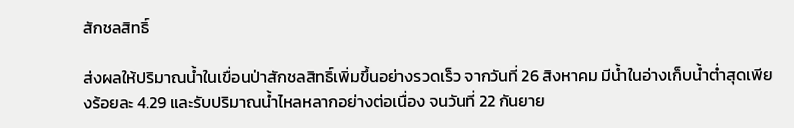สักชลสิทธิ์

ส่งผลให้ปริมาณน้ำในเขื่อนป่าสักชลสิทธิ์เพิ่มขึ้นอย่างรวดเร็ว จากวันที่ 26 สิงหาคม มีน้ำในอ่างเก็บน้ำต่ำสุดเพียงร้อยละ 4.29 และรับปริมาณน้ำไหลหลากอย่างต่อเนื่อง จนวันที่ 22 กันยาย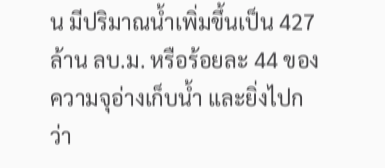น มีปริมาณน้ำเพิ่มขึ้นเป็น 427 ล้าน ลบ.ม. หรือร้อยละ 44 ของความจุอ่างเก็บน้ำ และยิ่งไปกว่า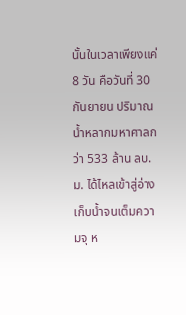นั้นในเวลาเพียงแค่ 8 วัน คือวันที่ 30 กันยายน ปริมาณน้ำหลากมหาศาลกว่า 533 ล้าน ลบ.ม. ได้ไหลเข้าสู่อ่างเก็บน้ำจนเต็มความจุ ห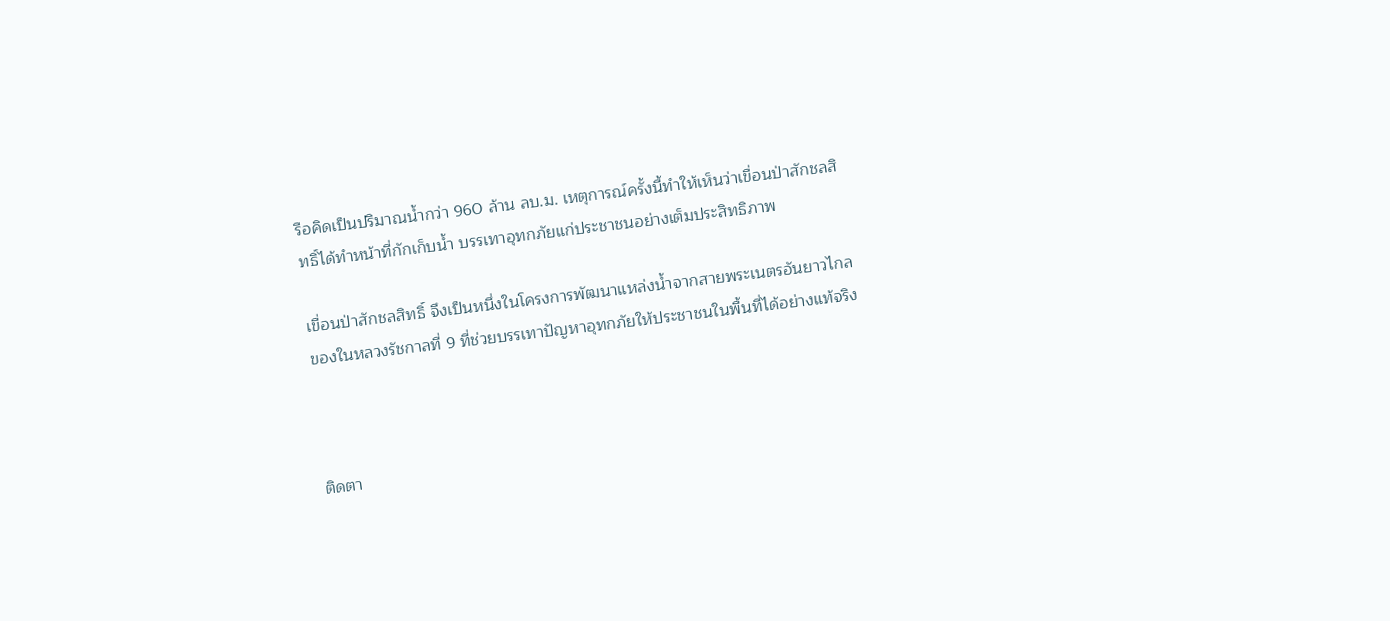รือคิดเป็นปริมาณน้ำกว่า 960 ล้าน ลบ.ม. เหตุการณ์ครั้งนี้ทำให้เห็นว่าเขื่อนป่าสักชลสิทธิ์ได้ทำหน้าที่กักเก็บน้ำ บรรเทาอุทกภัยแก่ประชาชนอย่างเต็มประสิทธิภาพ

เขื่อนป่าสักชลสิทธิ์ จึงเป็นหนึ่งในโครงการพัฒนาแหล่งน้ำจากสายพระเนตรอันยาวไกลของในหลวงรัชกาลที่ 9 ที่ช่วยบรรเทาปัญหาอุทกภัยให้ประชาชนในพื้นที่ได้อย่างแท้จริง



ติดตา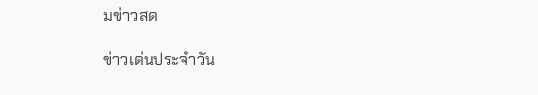มข่าวสด

ข่าวเด่นประจำวัน